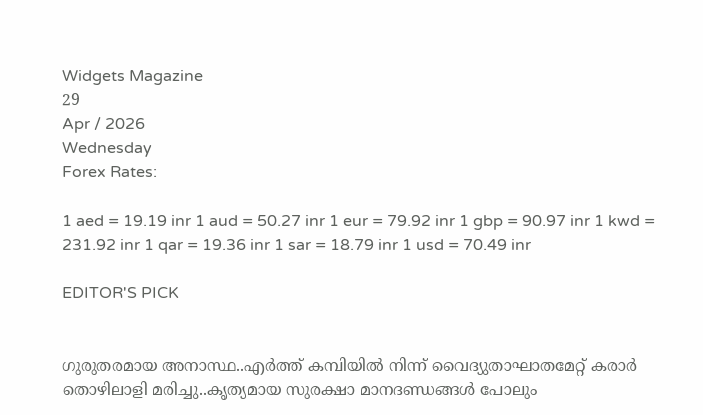Widgets Magazine
29
Apr / 2026
Wednesday
Forex Rates:

1 aed = 19.19 inr 1 aud = 50.27 inr 1 eur = 79.92 inr 1 gbp = 90.97 inr 1 kwd = 231.92 inr 1 qar = 19.36 inr 1 sar = 18.79 inr 1 usd = 70.49 inr

EDITOR'S PICK


ഗുരുതരമായ അനാസ്ഥ..എര്‍ത്ത് കമ്പിയില്‍ നിന്ന് വൈദ്യുതാഘാതമേറ്റ് കരാര്‍ തൊഴിലാളി മരിച്ചു..കൃത്യമായ സുരക്ഷാ മാനദണ്ഡങ്ങള്‍ പോലും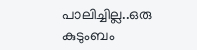പാലിച്ചില്ല..ഒരു കുടുംബം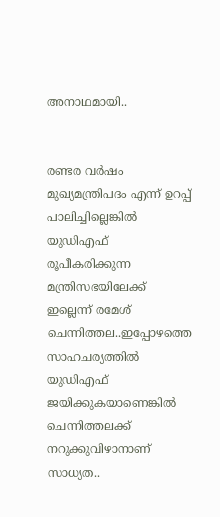അനാഥമായി..


രണ്ടര വർഷം മുഖ്യമന്ത്രിപദം എന്ന് ഉറപ്പ് പാലിച്ചില്ലെങ്കിൽ യുഡിഎഫ് രൂപീകരിക്കുന്ന മന്ത്രിസഭയിലേക്ക് ഇല്ലെന്ന് രമേശ് ചെന്നിത്തല..ഇപ്പോഴത്തെ സാഹചര്യത്തിൽ യുഡിഎഫ് ജയിക്കുകയാണെങ്കിൽ ചെന്നിത്തലക്ക് നറുക്കുവിഴാനാണ് സാധ്യത..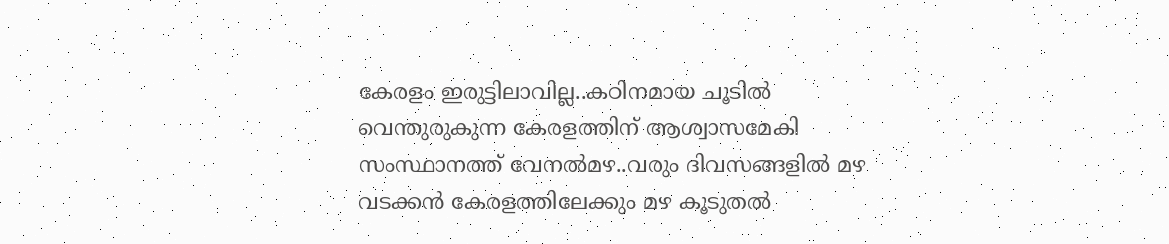കേരളം ഇരുട്ടിലാവില്ല..കഠിനമായ ചൂടില്‍ വെന്തുരുകുന്ന കേരളത്തിന് ആശ്വാസമേകി സംസ്ഥാനത്ത് വേനല്‍മഴ..വരും ദിവസങ്ങളില്‍ മഴ വടക്കന്‍ കേരളത്തിലേക്കും മഴ കൂടുതല്‍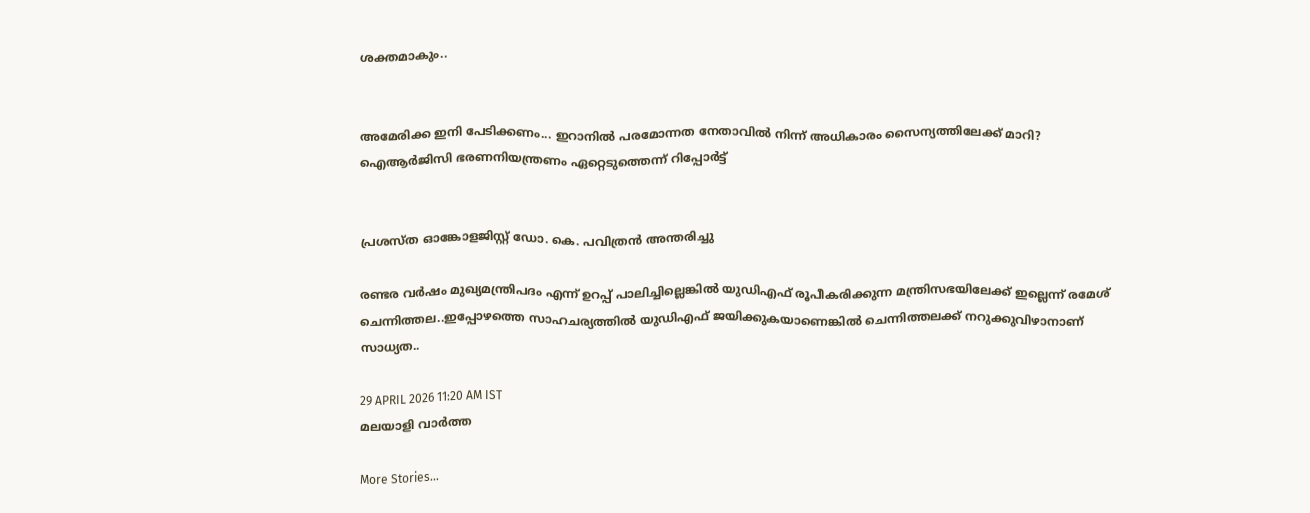ശക്തമാകും..


അമേരിക്ക ഇനി പേടിക്കണം... ഇറാനിൽ പരമോന്നത നേതാവിൽ നിന്ന് അധികാരം സൈന്യത്തിലേക്ക് മാറി? ഐആർജിസി ഭരണനിയന്ത്രണം ഏറ്റെടുത്തെന്ന് റിപ്പോർട്ട്


പ്രശസ്ത ഓങ്കോളജിസ്റ്റ് ഡോ. കെ. പവിത്രൻ അന്തരിച്ചു

രണ്ടര വർഷം മുഖ്യമന്ത്രിപദം എന്ന് ഉറപ്പ് പാലിച്ചില്ലെങ്കിൽ യുഡിഎഫ് രൂപീകരിക്കുന്ന മന്ത്രിസഭയിലേക്ക് ഇല്ലെന്ന് രമേശ് ചെന്നിത്തല..ഇപ്പോഴത്തെ സാഹചര്യത്തിൽ യുഡിഎഫ് ജയിക്കുകയാണെങ്കിൽ ചെന്നിത്തലക്ക് നറുക്കുവിഴാനാണ് സാധ്യത..

29 APRIL 2026 11:20 AM IST
മലയാളി വാര്‍ത്ത

More Stories...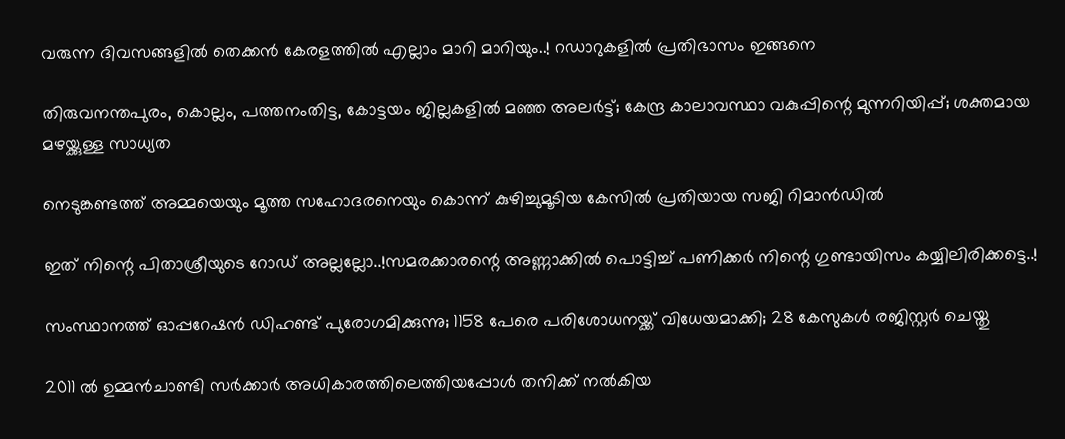വരുന്ന ദിവസങ്ങളിൽ തെക്കൻ കേരളത്തിൽ എല്ലാം മാറി മാറിയും..! റഡാറുകളിൽ പ്രതിഭാസം ഇങ്ങനെ

തിരുവനന്തപുരം, കൊല്ലം, പത്തനംതിട്ട, കോട്ടയം ജില്ലകളിൽ മഞ്ഞ അലർട്ട്; കേന്ദ്ര കാലാവസ്ഥാ വകുപ്പിന്റെ മുന്നറിയിപ്പ്; ശക്തമായ മഴയ്ക്കുള്ള സാധ്യത

നെടുങ്കണ്ടത്ത് അമ്മയെയും മൂത്ത സഹോദരനെയും കൊന്ന് കുഴിച്ചുമൂടിയ കേസിൽ പ്രതിയായ സജി റിമാൻഡിൽ

ഇത് നിന്റെ പിതാശ്രീയുടെ റോഡ് അല്ലല്ലോ..!സമരക്കാരന്റെ അണ്ണാക്കിൽ പൊട്ടിച്ച് പണിക്കർ നിന്റെ ഗുണ്ടായിസം കയ്യിലിരിക്കട്ടെ..!

സംസ്ഥാനത്ത് ഓപ്പറേഷന്‍ ഡിഹണ്ട് പുരോഗമിക്കുന്നു; 1158 പേരെ പരിശോധനയ്ക്ക് വിധേയമാക്കി; 28 കേസുകള്‍ രജിസ്റ്റര്‍ ചെയ്തു

2011 ൽ ഉമ്മൻചാണ്ടി സർക്കാർ അധികാരത്തിലെത്തിയപ്പോൾ തനിക്ക് നൽകിയ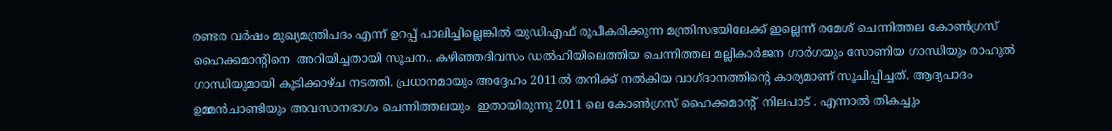രണ്ടര വർഷം മുഖ്യമന്ത്രിപദം എന്ന് ഉറപ്പ് പാലിച്ചില്ലെങ്കിൽ യുഡിഎഫ് രൂപീകരിക്കുന്ന മന്ത്രിസഭയിലേക്ക് ഇല്ലെന്ന് രമേശ് ചെന്നിത്തല കോൺഗ്രസ് ഹൈക്കമാന്റിനെ  അറിയിച്ചതായി സൂചന.. കഴിഞ്ഞദിവസം ഡൽഹിയിലെത്തിയ ചെന്നിത്തല മല്ലികാർജന ഗാർഗയും സോണിയ ഗാന്ധിയും രാഹുൽ ഗാന്ധിയുമായി കൂടിക്കാഴ്ച നടത്തി. പ്രധാനമായും അദ്ദേഹം 2011ൽ തനിക്ക് നൽകിയ വാഗ്ദാനത്തിന്റെ കാര്യമാണ് സൂചിപ്പിച്ചത്. ആദ്യപാദം ഉമ്മൻചാണ്ടിയും അവസാനഭാഗം ചെന്നിത്തലയും  ഇതായിരുന്നു 2011 ലെ കോൺഗ്രസ് ഹൈക്കമാന്റ്  നിലപാട് . എന്നാൽ തികച്ചും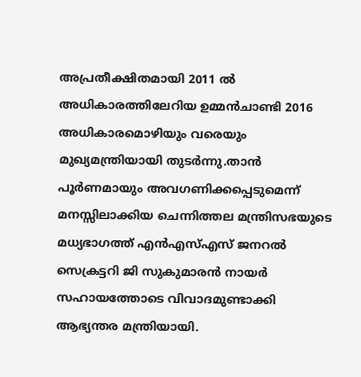അപ്രതീക്ഷിതമായി 2011 ൽ  അധികാരത്തിലേറിയ ഉമ്മൻചാണ്ടി 2016 അധികാരമൊഴിയും വരെയും മുഖ്യമന്ത്രിയായി തുടർന്നു.താൻ  പൂർണമായും അവഗണിക്കപ്പെടുമെന്ന് മനസ്സിലാക്കിയ ചെന്നിത്തല മന്ത്രിസഭയുടെ മധ്യഭാഗത്ത് എൻഎസ്എസ് ജനറൽ സെക്രട്ടറി ജി സുകുമാരൻ നായർ സഹായത്തോടെ വിവാദമുണ്ടാക്കി ആഭ്യന്തര മന്ത്രിയായി.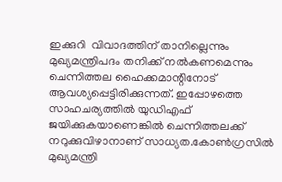ഇക്കുറി  വിവാദത്തിന് താനില്ലെന്നും മുഖ്യമന്ത്രിപദം തനിക്ക് നൽകണമെന്നും ചെന്നിത്തല ഹൈക്കമാന്റിനോട് ആവശ്യപ്പെട്ടിരിക്കുന്നത്. ഇപ്പോഴത്തെ സാഹചര്യത്തിൽ യുഡിഎഫ് ജയിക്കുകയാണെങ്കിൽ ചെന്നിത്തലക്ക് നറുക്കുവിഴാനാണ് സാധ്യത.കോൺഗ്രസിൽ മുഖ്യമന്ത്രി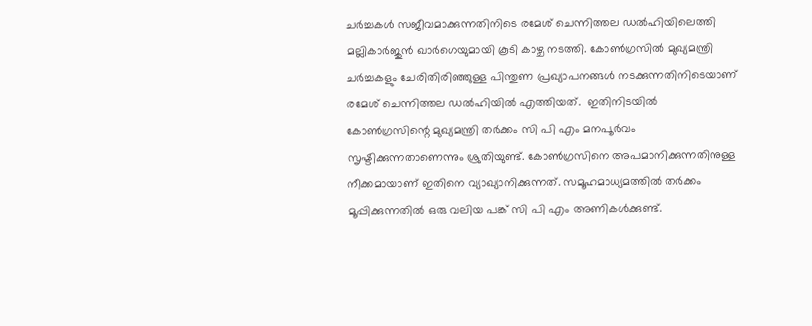ചർച്ചകൾ സജീവമാക്കുന്നതിനിടെ രമേശ് ചെന്നിത്തല ഡൽഹിയിലെത്തി മല്ലികാർജുൻ ഖാർഗെയുമായി കൂടി കാഴ്ച നടത്തി. കോൺഗ്രസിൽ മുഖ്യമന്ത്രി ചർച്ചകളും ചേരിതിരിഞ്ഞുള്ള പിന്തുണ പ്രഖ്യാപനങ്ങൾ നടക്കുന്നതിനിടെയാണ് രമേശ് ചെന്നിത്തല ഡൽഹിയിൽ എത്തിയത്.  ഇതിനിടയിൽ കോൺഗ്രസിന്റെ മുഖ്യമന്ത്രി തർക്കം സി പി എം മനപൂർവം സൃഷ്ടിക്കുന്നതാണെന്നും ശ്രുതിയുണ്ട്. കോൺഗ്രസിനെ അപമാനിക്കുന്നതിനുള്ള നീക്കമായാണ് ഇതിനെ വ്യാഖ്യാനിക്കുന്നത്. സമൂഹമാധ്യമത്തിൽ തർക്കം മൂപ്പിക്കുന്നതിൽ ഒരു വലിയ പങ്ക് സി പി എം അണികൾക്കുണ്ട്.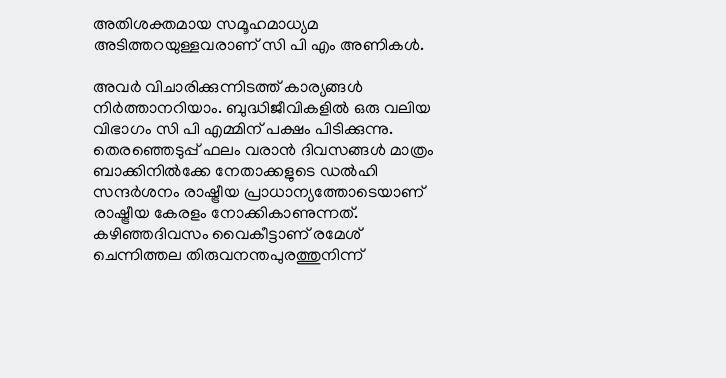അതിശക്തമായ സമൂഹമാധ്യമ അടിത്തറയുള്ളവരാണ് സി പി എം അണികൾ.

അവർ വിചാരിക്കുന്നിടത്ത് കാര്യങ്ങൾ നിർത്താനറിയാം. ബുദ്ധിജീവികളിൽ ഒരു വലിയ വിഭാഗം സി പി എമ്മിന് പക്ഷം പിടിക്കുന്നു. തെരഞ്ഞെടുപ്പ് ഫലം വരാന്‍ ദിവസങ്ങള്‍ മാത്രം ബാക്കിനില്‍ക്കേ നേതാക്കളുടെ ഡല്‍ഹി സന്ദര്‍ശനം രാഷ്ട്രീയ പ്രാധാന്യത്തോടെയാണ് രാഷ്ട്രീയ കേരളം നോക്കികാണുന്നത്. കഴിഞ്ഞദിവസം വൈകീട്ടാണ് രമേശ് ചെന്നിത്തല തിരുവനന്തപുരത്തുനിന്ന്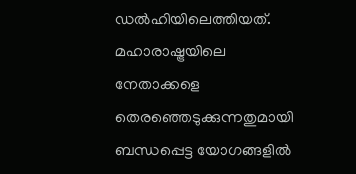ഡല്‍ഹിയിലെത്തിയത്. മഹാരാഷ്ട്രയിലെ നേതാക്കളെ തെരഞ്ഞെടുക്കുന്നതുമായി ബന്ധപ്പെട്ട യോഗങ്ങളില്‍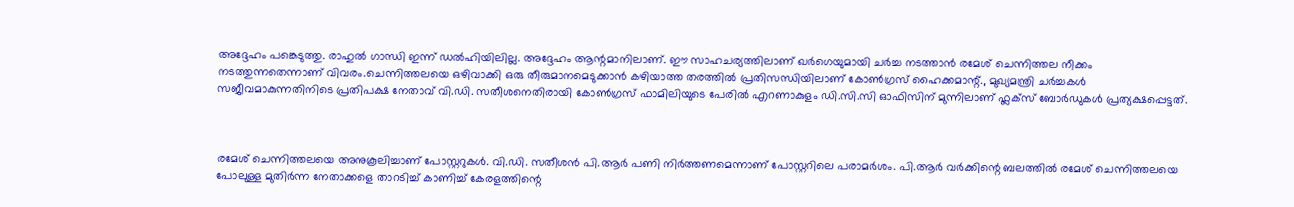അദ്ദേഹം പങ്കെടുത്തു. രാഹുല്‍ ഗാന്ധി ഇന്ന് ഡല്‍ഹിയിലില്ല. അദ്ദേഹം ആന്റമാനിലാണ്. ഈ സാഹചര്യത്തിലാണ് ഖര്‍ഗെയുമായി ചർച്ച നടത്താൻ രമേശ് ചെന്നിത്തല നീക്കം നടത്തുന്നതെന്നാണ് വിവരം.ചെന്നിത്തലയെ ഒഴിവാക്കി ഒരു തീരുമാനമെടുക്കാൻ കഴിയാത്ത തരത്തിൽ പ്രതിസന്ധിയിലാണ് കോൺഗ്രസ് ഹൈക്കമാന്റ്., മുഖ്യമന്ത്രി ചര്‍ച്ചകള്‍ സജീവമാകുന്നതിനിടെ പ്രതിപക്ഷ നേതാവ് വി.ഡി. സതീശനെതിരായി കോണ്‍ഗ്രസ് ഫാമിലിയുടെ പേരില്‍ എറണാകുളം ഡി.സി.സി ഓഫിസിന് മുന്നിലാണ് ഫ്ലക്‌സ് ബോര്‍ഡുകള്‍ പ്രത്യക്ഷപ്പെട്ടത്.



രമേശ് ചെന്നിത്തലയെ അനുകൂലിച്ചാണ് പോസ്റ്ററുകള്‍. വി.ഡി. സതീശന്‍ പി.ആര്‍ പണി നിര്‍ത്തണമെന്നാണ് പോസ്റ്ററിലെ പരാമര്‍ശം. പി.ആര്‍ വര്‍ക്കിന്റെ ബലത്തില്‍ രമേശ് ചെന്നിത്തലയെ പോലുള്ള മുതിര്‍ന്ന നേതാക്കളെ താറടിച്ച് കാണിച്ച് കേരളത്തിന്റെ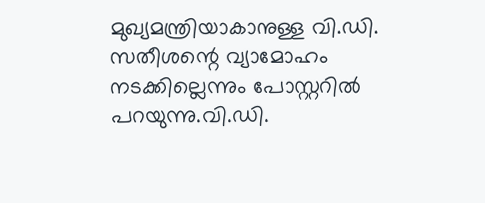മുഖ്യമന്ത്രിയാകാനുള്ള വി.ഡി. സതീശന്റെ വ്യാമോഹം നടക്കില്ലെന്നും പോസ്റ്ററില്‍ പറയുന്നു.വി.ഡി.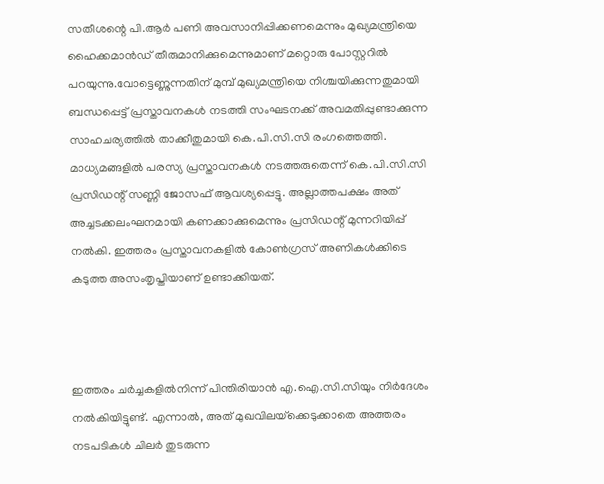സതീശന്റെ പി.ആര്‍ പണി അവസാനിപ്പിക്കണമെന്നും മുഖ്യമന്ത്രിയെ ഹൈക്കമാന്‍ഡ് തീരുമാനിക്കുമെന്നുമാണ് മറ്റൊരു പോസ്റ്ററിൽ പറയുന്നു.വോട്ടെണ്ണുന്നതിന് മുമ്പ് മുഖ്യമന്ത്രിയെ നിശ്ചയിക്കുന്നതുമായി ബന്ധപ്പെട്ട് പ്രസ്താവനകൾ നടത്തി സംഘടനക്ക് അവമതിപ്പുണ്ടാക്കുന്ന സാഹചര്യത്തിൽ താക്കീതുമായി കെ.പി.സി.സി രംഗത്തെത്തി. മാധ്യമങ്ങളിൽ പരസ്യ പ്രസ്താവനകൾ നടത്തരുതെന്ന് കെ.പി.സി.സി പ്രസിഡന്റ് സണ്ണി ജോസഫ് ആവശ്യപ്പെട്ടു. അല്ലാത്തപക്ഷം അത് അച്ചടക്കലംഘനമായി കണക്കാക്കുമെന്നും പ്രസിഡന്റ് മുന്നറിയിപ്പ് നൽകി. ഇത്തരം പ്രസ്താവനകളിൽ കോൺഗ്രസ് അണികൾക്കിടെ കടുത്ത അസംതൃപ്തിയാണ് ഉണ്ടാക്കിയത്.



ഇത്തരം ചർച്ചകളിൽനിന്ന് പിന്തിരിയാൻ എ.ഐ.സി.സിയും നിർദേശം നൽകിയിട്ടുണ്ട്. എന്നാൽ, അത് മുഖവിലയ്‌ക്കെടുക്കാതെ അത്തരം നടപടികൾ ചിലർ തുടരുന്ന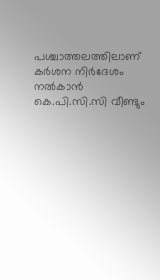പശ്ചാത്തലത്തിലാണ് കർശന നിർദേശം നൽകാൻ കെ.പി.സി.സി വീണ്ടും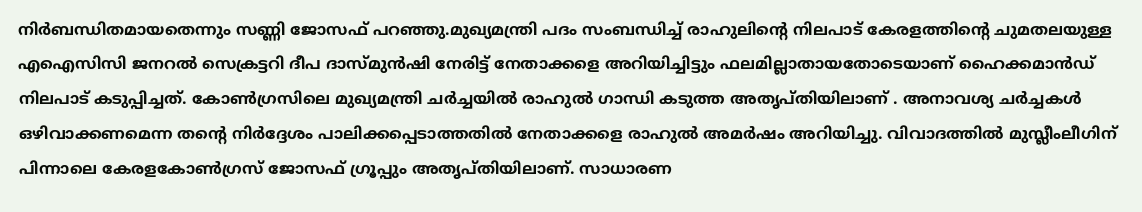നിർബന്ധിതമായതെന്നും സണ്ണി ജോസഫ് പറഞ്ഞു.മുഖ്യമന്ത്രി പദം സംബന്ധിച്ച് രാഹുലിന്‍റെ നിലപാട് കേരളത്തിന്‍റെ ചുമതലയുള്ള എഐസിസി ജനറൽ സെക്രട്ടറി ദീപ ദാസ്മുൻഷി നേരിട്ട് നേതാക്കളെ അറിയിച്ചിട്ടും ഫലമില്ലാതായതോടെയാണ് ഹൈക്കമാൻഡ് നിലപാട് കടുപ്പിച്ചത്. കോണ്‍ഗ്രസിലെ മുഖ്യമന്ത്രി ചര്‍ച്ചയില്‍ രാഹുല്‍ ഗാന്ധി കടുത്ത അതൃപ്തിയിലാണ് . അനാവശ്യ ചര്‍ച്ചകള്‍ ഒഴിവാക്കണമെന്ന തന്‍റെ നിര്‍ദ്ദേശം പാലിക്കപ്പെടാത്തതില്‍ നേതാക്കളെ രാഹുല്‍ അമര്‍ഷം അറിയിച്ചു. വിവാദത്തില്‍ മുസ്ലീംലീഗിന് പിന്നാലെ കേരളകോണ്‍ഗ്രസ് ജോസഫ് ഗ്രൂപ്പും അതൃപ്തിയിലാണ്. സാധാരണ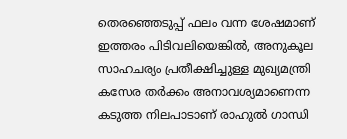തെരഞ്ഞെടുപ്പ് ഫലം വന്ന ശേഷമാണ് ഇത്തരം പിടിവലിയെങ്കില്‍, അനുകൂല സാഹചര്യം പ്രതീക്ഷിച്ചുള്ള മുഖ്യമന്ത്രി കസേര തര്‍ക്കം അനാവശ്യമാണെന്ന കടുത്ത നിലപാടാണ് രാഹുല്‍ ഗാന്ധി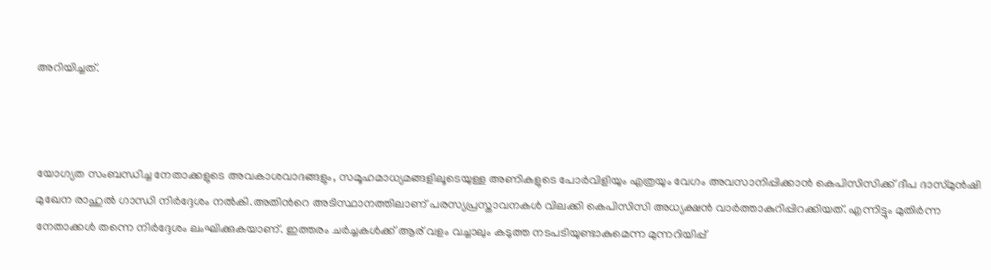അറിയിച്ചത്.



യോഗ്യത സംബന്ധിച്ച നേതാക്കളുടെ അവകാശവാദങ്ങളും, സമൂഹമാധ്യമങ്ങളിലൂടെയുള്ള അണികളുടെ പോര്‍വിളിയും എത്രയും വേഗം അവസാനിപ്പിക്കാന്‍ കെപിസിസിക്ക് ദീപ ദാസ്മുന്‍ഷി മുഖേന രാഹുല്‍ ഗാന്ധി നിര്‍ദ്ദേശം നല്‍കി.അതിന്‍റെ അടിസ്ഥാനത്തിലാണ് പരസ്യപ്രസ്താവനകള്‍ വിലക്കി കെപിസിസി അധ്യക്ഷന്‍ വാര്‍ത്താകുറിപ്പിറക്കിയത്. എന്നിട്ടും മുതിര്‍ന്ന നേതാക്കള്‍ തന്നെ നിര്‍ദ്ദേശം ലംഘിക്കുകയാണ്. ഇത്തരം ചര്‍ച്ചകള്‍ക്ക് ആര് വളം വച്ചാലും കടുത്ത നടപടിയുണ്ടാകുമെന്ന മുന്നറിയിപ്പ്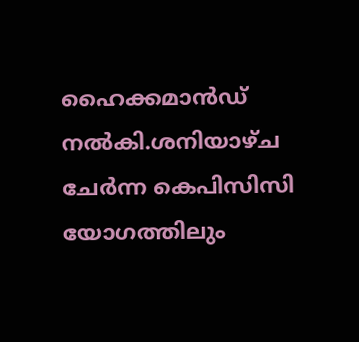ഹൈക്കമാന്‍ഡ് നല്‍കി.ശനിയാഴ്ച ചേര്‍ന്ന കെപിസിസി യോഗത്തിലും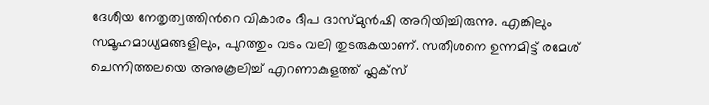ദേശീയ നേതൃത്വത്തിന്‍റെ വികാരം ദീപ ദാസ്മുന്‍ഷി അറിയിച്ചിരുന്നു. എങ്കിലും സമൂഹമാധ്യമങ്ങളിലും, പുറത്തും വടം വലി തുടരുകയാണ്. സതീശനെ ഉന്നമിട്ട് രമേശ് ചെന്നിത്തലയെ അനുകൂലിച്ച് എറണാകുളത്ത് ഫ്ലക്സ്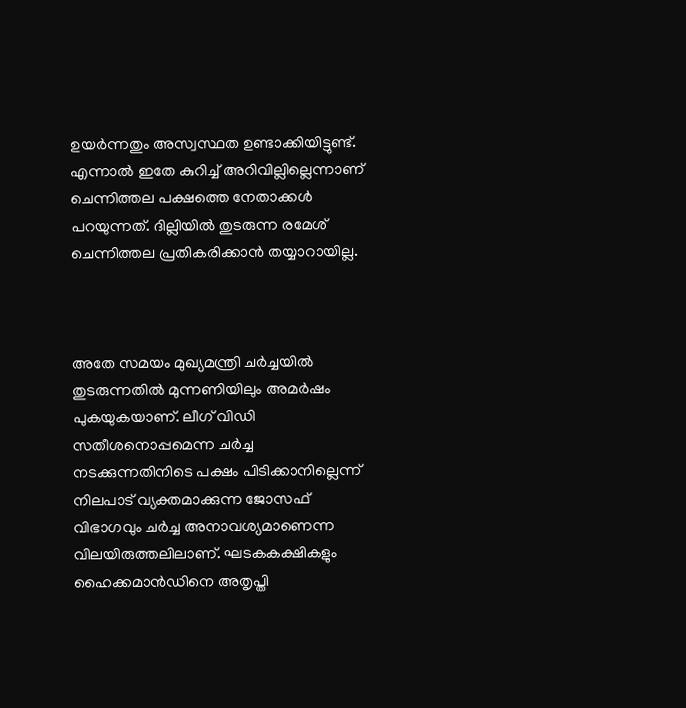ഉയര്‍ന്നതും അസ്വസ്ഥത ഉണ്ടാക്കിയിട്ടുണ്ട്. എന്നാല്‍ ഇതേ കുറിച്ച് അറിവില്ലില്ലെന്നാണ് ചെന്നിത്തല പക്ഷത്തെ നേതാക്കള്‍ പറയുന്നത്. ദില്ലിയില്‍ തുടരുന്ന രമേശ് ചെന്നിത്തല പ്രതികരിക്കാന്‍ തയ്യാറായില്ല.



അതേ സമയം മുഖ്യമന്ത്രി ചര്‍ച്ചയില്‍ തുടരുന്നതില്‍ മുന്നണിയിലും അമര്‍ഷം പുകയുകയാണ്. ലീഗ് വിഡി സതീശനൊപ്പമെന്ന ചര്‍ച്ച നടക്കുന്നതിനിടെ പക്ഷം പിടിക്കാനില്ലെന്ന് നിലപാട് വ്യക്തമാക്കുന്ന ജോസഫ് വിഭാഗവും ചര്‍ച്ച അനാവശ്യമാണെന്ന വിലയിരുത്തലിലാണ്. ഘടകകക്ഷികളും ഹൈക്കമാന്‍ഡിനെ അതൃപ്തി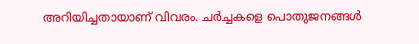അറിയിച്ചതായാണ് വിവരം. ചര്‍ച്ചകളെ പൊതുജനങ്ങള്‍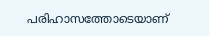പരിഹാസത്തോടെയാണ്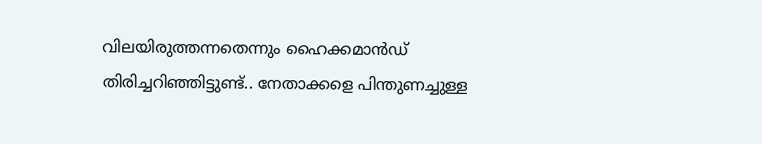വിലയിരുത്തന്നതെന്നും ഹൈക്കമാന്‍ഡ് തിരിച്ചറിഞ്ഞിട്ടുണ്ട്.. നേതാക്കളെ പിന്തുണച്ചുള്ള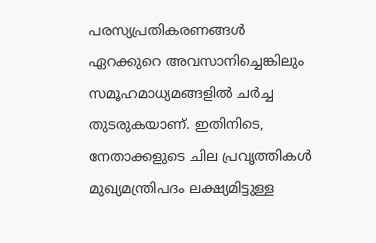പരസ്യപ്രതികരണങ്ങൾ ഏറക്കുറെ അവസാനിച്ചെങ്കിലും സമൂഹമാധ്യമങ്ങളിൽ ചർച്ച തുടരുകയാണ്. ഇതിനിടെ, നേതാക്കളുടെ ചില പ്രവൃത്തികൾ മുഖ്യമന്ത്രിപദം ലക്ഷ്യമിട്ടുള്ള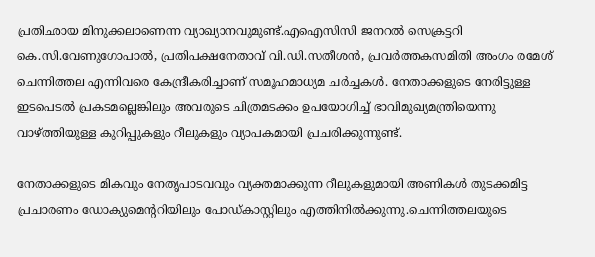പ്രതിഛായ മിനുക്കലാണെന്ന വ്യാഖ്യാനവുമുണ്ട്.എഐസിസി ജനറൽ സെക്രട്ടറി കെ.സി.വേണുഗോപാൽ, പ്രതിപക്ഷനേതാവ് വി.ഡി.സതീശൻ, പ്രവർത്തകസമിതി അംഗം രമേശ് ചെന്നിത്തല എന്നിവരെ കേന്ദ്രീകരിച്ചാണ് സമൂഹമാധ്യമ ചർച്ചകൾ. നേതാക്കളുടെ നേരിട്ടുള്ള ഇടപെടൽ പ്രകടമല്ലെങ്കിലും അവരുടെ ചിത്രമടക്കം ഉപയോഗിച്ച് ഭാവിമുഖ്യമന്ത്രിയെന്നു വാഴ്ത്തിയുള്ള കുറിപ്പുകളും റീലുകളും വ്യാപകമായി പ്രചരിക്കുന്നുണ്ട്.

നേതാക്കളുടെ മികവും നേതൃപാടവവും വ്യക്തമാക്കുന്ന റീലുകളുമായി അണികൾ തുടക്കമിട്ട പ്രചാരണം ഡോക്യുമെന്ററിയിലും പോഡ്കാസ്റ്റിലും എത്തിനിൽക്കുന്നു.ചെന്നിത്തലയുടെ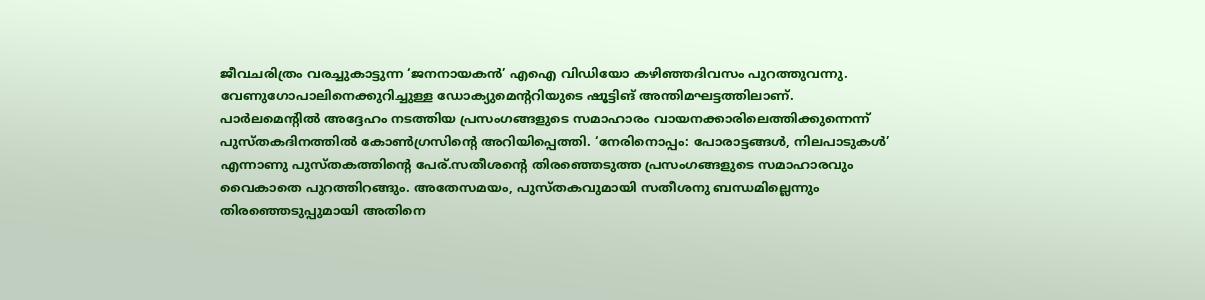ജീവചരിത്രം വരച്ചുകാട്ടുന്ന ‘ജനനായകൻ’ എഐ വിഡിയോ കഴിഞ്ഞദിവസം പുറത്തുവന്നു. വേണുഗോപാലിനെക്കുറിച്ചുള്ള ഡോക്യുമെന്ററിയുടെ ഷൂട്ടിങ് അന്തിമഘട്ടത്തിലാണ്. പാർലമെന്റിൽ അദ്ദേഹം നടത്തിയ പ്രസംഗങ്ങളുടെ സമാഹാരം വായനക്കാരിലെത്തിക്കുന്നെന്ന് പുസ്തകദിനത്തിൽ കോൺഗ്രസിന്റെ അറിയിപ്പെത്തി. ‘നേരിനൊപ്പം: പോരാട്ടങ്ങൾ, നിലപാടുകൾ’ എന്നാണു പുസ്തകത്തിന്റെ പേര്.സതീശന്റെ തിരഞ്ഞെടുത്ത പ്രസംഗങ്ങളുടെ സമാഹാരവും വൈകാതെ പുറത്തിറങ്ങും. അതേസമയം, പുസ്തകവുമായി സതീശനു ബന്ധമില്ലെന്നും തിരഞ്ഞെടുപ്പുമായി അതിനെ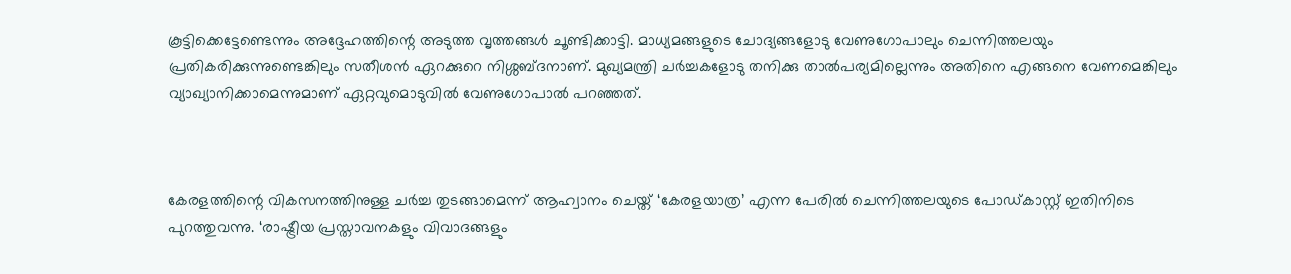കൂട്ടിക്കെട്ടേണ്ടെന്നും അദ്ദേഹത്തിന്റെ അടുത്ത വൃത്തങ്ങൾ ചൂണ്ടിക്കാട്ടി. മാധ്യമങ്ങളുടെ ചോദ്യങ്ങളോടു വേണുഗോപാലും ചെന്നിത്തലയും പ്രതികരിക്കുന്നുണ്ടെങ്കിലും സതീശൻ ഏറക്കുറെ നിശ്ശബ്ദനാണ്. മുഖ്യമന്ത്രി ചർച്ചകളോടു തനിക്കു താൽപര്യമില്ലെന്നും അതിനെ എങ്ങനെ വേണമെങ്കിലും വ്യാഖ്യാനിക്കാമെന്നുമാണ് ഏറ്റവുമൊടുവിൽ വേണുഗോപാൽ പറഞ്ഞത്.



കേരളത്തിന്റെ വികസനത്തിനുള്ള ചർച്ച തുടങ്ങാമെന്ന് ആഹ്വാനം ചെയ്ത് ‘കേരളയാത്ര’ എന്ന പേരിൽ ചെന്നിത്തലയുടെ പോഡ്കാസ്റ്റ് ഇതിനിടെ പുറത്തുവന്നു. ‘രാഷ്ട്രീയ പ്രസ്താവനകളും വിവാദങ്ങളും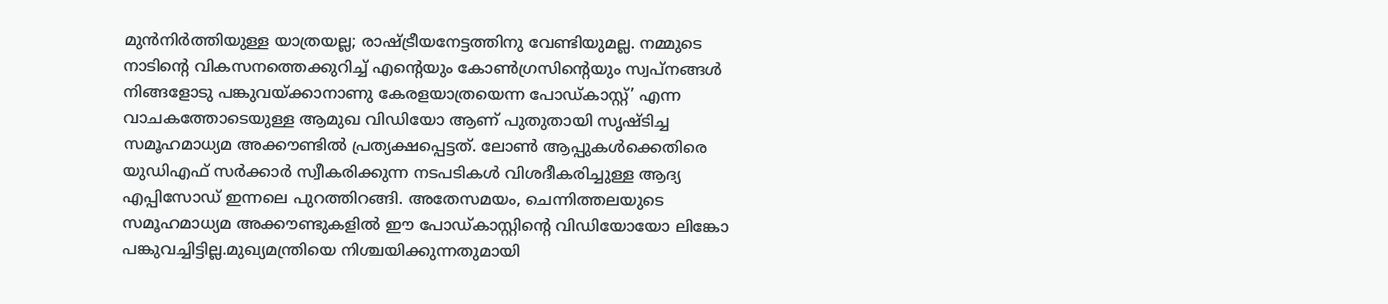മുൻനിർത്തിയുള്ള യാത്രയല്ല; രാഷ്ട്രീയനേട്ടത്തിനു വേണ്ടിയുമല്ല. നമ്മുടെ നാടിന്റെ വികസനത്തെക്കുറിച്ച് എന്റെയും കോൺഗ്രസിന്റെയും സ്വപ്നങ്ങൾ നിങ്ങളോടു പങ്കുവയ്ക്കാനാണു കേരളയാത്രയെന്ന പോഡ്കാസ്റ്റ്’ എന്ന വാചകത്തോടെയുള്ള ആമുഖ വിഡിയോ ആണ് പുതുതായി സൃഷ്ടിച്ച സമൂഹമാധ്യമ അക്കൗണ്ടിൽ പ്രത്യക്ഷപ്പെട്ടത്. ലോൺ ആപ്പുകൾക്കെതിരെ യുഡിഎഫ് സർക്കാർ സ്വീകരിക്കുന്ന നടപടികൾ വിശദീകരിച്ചുള്ള ആദ്യ എപ്പിസോഡ് ഇന്നലെ പുറത്തിറങ്ങി. അതേസമയം, ചെന്നിത്തലയുടെ സമൂഹമാധ്യമ അക്കൗണ്ടുകളിൽ ഈ പോഡ്കാസ്റ്റിന്റെ വിഡിയോയോ ലിങ്കോ പങ്കുവച്ചിട്ടില്ല.മുഖ്യമന്ത്രിയെ നിശ്ചയിക്കുന്നതുമായി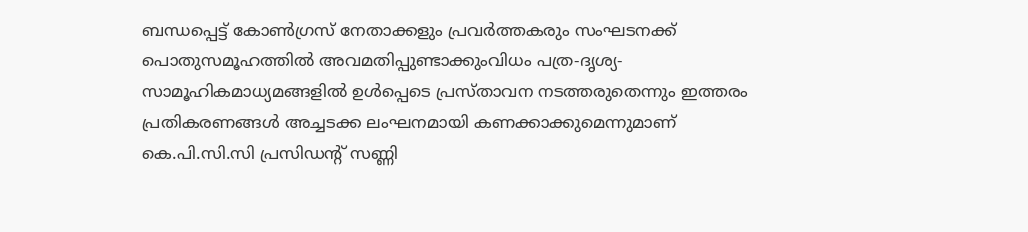ബന്ധപ്പെട്ട് കോണ്‍ഗ്രസ് നേതാക്കളും പ്രവര്‍ത്തകരും സംഘടനക്ക് പൊതുസമൂഹത്തില്‍ അവമതിപ്പുണ്ടാക്കുംവിധം പത്ര-ദൃശ്യ-സാമൂഹികമാധ്യമങ്ങളിൽ ഉള്‍പ്പെടെ പ്രസ്താവന നടത്തരുതെന്നും ഇത്തരം പ്രതികരണങ്ങൾ അച്ചടക്ക ലംഘനമായി കണക്കാക്കുമെന്നുമാണ് കെ.പി.സി.സി പ്രസിഡന്‍റ് സണ്ണി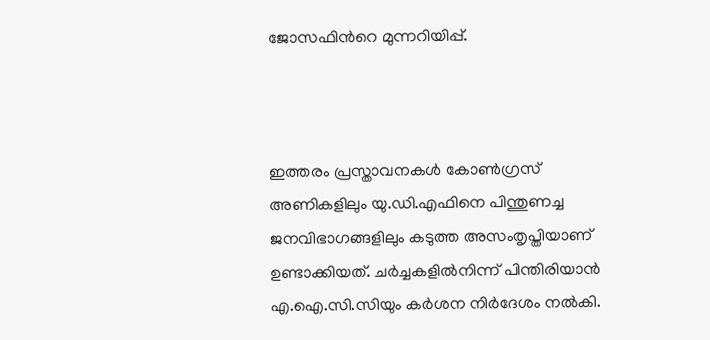ജോസഫിന്‍റെ മുന്നറിയിപ്പ്.



ഇത്തരം പ്രസ്താവനകള്‍ കോണ്‍ഗ്രസ് അണികളിലും യു.ഡി.എഫിനെ പിന്തുണച്ച ജനവിഭാഗങ്ങളിലും കടുത്ത അസംതൃപ്തിയാണ് ഉണ്ടാക്കിയത്. ചര്‍ച്ചകളില്‍നിന്ന് പിന്തിരിയാന്‍ എ.ഐ.സി.സിയും കര്‍ശന നിർദേശം നല്‍കി.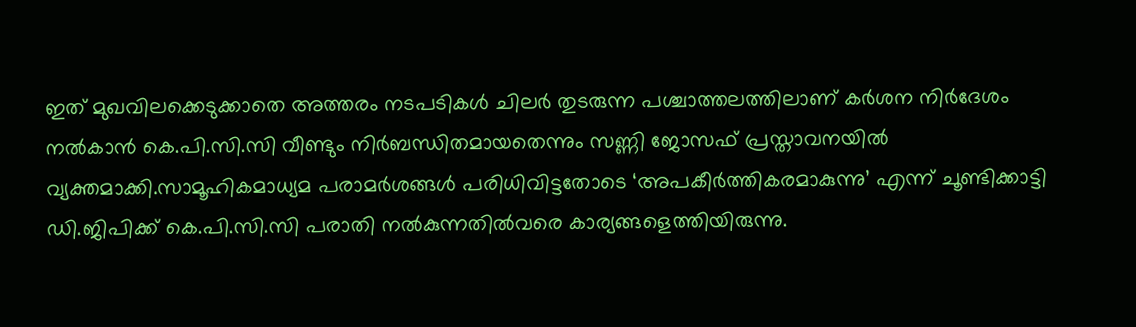ഇത് മുഖവിലക്കെടുക്കാതെ അത്തരം നടപടികള്‍ ചിലര്‍ തുടരുന്ന പശ്ചാത്തലത്തിലാണ് കര്‍ശന നിർദേശം നല്‍കാന്‍ കെ.പി.സി.സി വീണ്ടും നിര്‍ബന്ധിതമായതെന്നും സണ്ണി ജോസഫ് പ്രസ്താവനയിൽ വ്യക്തമാക്കി.സാമൂഹികമാധ്യമ പരാമർശങ്ങൾ പരിധിവിട്ടതോടെ ‘അപകീർത്തികരമാകുന്നു’ എന്ന് ചൂണ്ടിക്കാട്ടി ഡി.ജിപിക്ക് കെ.പി.സി.സി പരാതി നൽകുന്നതിൽവരെ കാര്യങ്ങളെത്തിയിരുന്നു.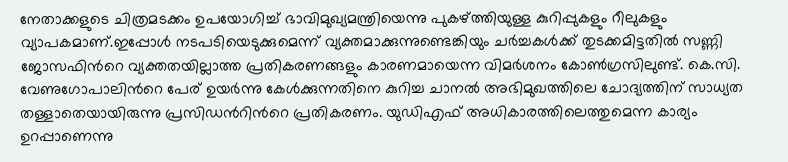നേതാക്കളുടെ ചിത്രമടക്കം ഉപയോഗിച്ച് ഭാവിമുഖ്യമന്ത്രിയെന്നു പുകഴ്ത്തിയുള്ള കുറിപ്പുകളും റീലുകളും വ്യാപകമാണ്.ഇപ്പോൾ നടപടിയെടുക്കുമെന്ന് വ്യക്തമാക്കുന്നുണ്ടെങ്കിയും ചർച്ചകൾക്ക് തുടക്കമിട്ടതിൽ സണ്ണി ജോസഫിന്‍റെ വ്യക്തതയില്ലാത്ത പ്രതികരണങ്ങളും കാരണമായെന്ന വിമർശനം കോൺഗ്രസിലുണ്ട്. കെ.സി. വേണുഗോപാലിന്‍റെ പേര് ഉയർന്നു കേൾക്കുന്നതിനെ കുറിച്ച ചാനൽ അഭിമുഖത്തിലെ ചോദ്യത്തിന് സാധ്യത തള്ളാതെയായിരുന്നു പ്രസിഡന്‍റിന്‍റെ പ്രതികരണം. യുഡിഎഫ് അധികാരത്തിലെത്തുമെന്ന കാര്യം ഉറപ്പാണെന്നു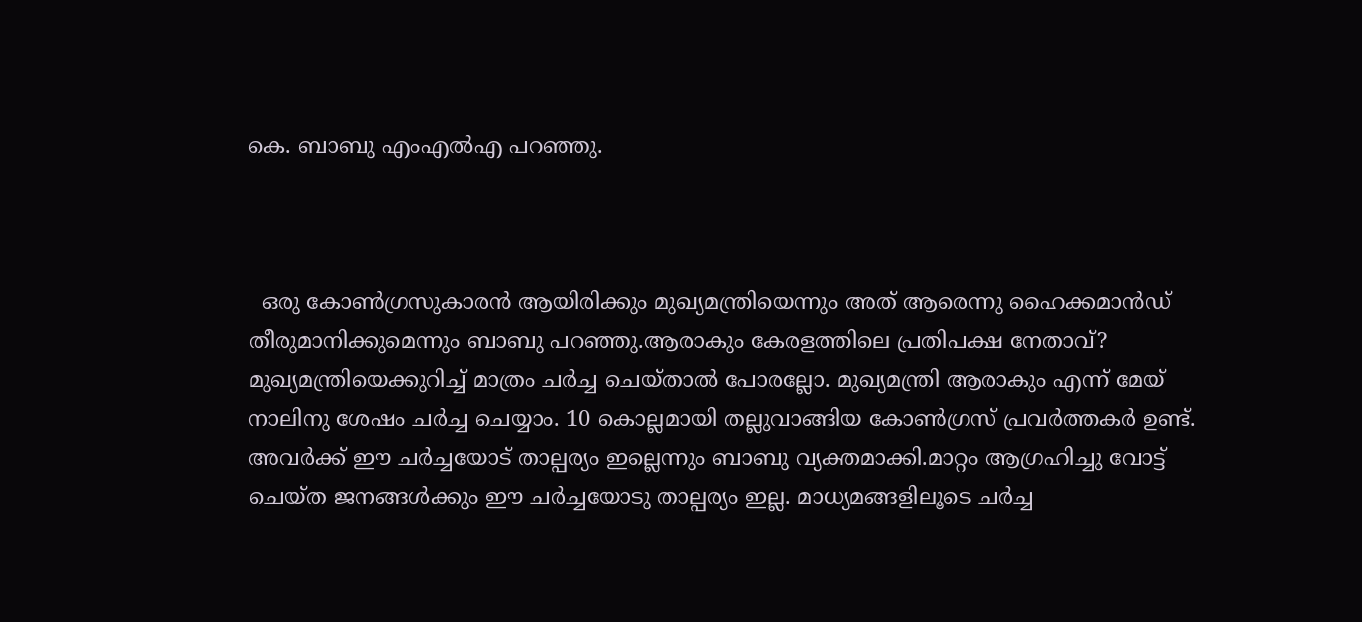കെ. ബാബു എംഎൽഎ പറഞ്ഞു.



  ഒരു കോൺഗ്രസുകാരൻ ആയിരിക്കും മുഖ്യമന്ത്രിയെന്നും അത് ആരെന്നു ഹൈക്കമാൻഡ് തീരുമാനിക്കുമെന്നും ബാബു പറഞ്ഞു.ആരാകും കേരളത്തിലെ പ്രതിപക്ഷ നേതാവ്? മുഖ്യമന്ത്രിയെക്കുറിച്ച് മാത്രം ചർച്ച ചെയ്‌താൽ പോരല്ലോ. മുഖ്യമന്ത്രി ആരാകും എന്ന് മേയ് നാലിനു ശേഷം ചർച്ച ചെയ്യാം. 10 കൊല്ലമായി തല്ലുവാങ്ങിയ കോൺഗ്രസ്‌ പ്രവർത്തകർ ഉണ്ട്. അവർക്ക് ഈ ചർച്ചയോട് താല്പര്യം ഇല്ലെന്നും ബാബു വ്യക്തമാക്കി.മാറ്റം ആഗ്രഹിച്ചു വോട്ട് ചെയ്ത ജനങ്ങൾക്കും ഈ ചർച്ചയോടു താല്പര്യം ഇല്ല. മാധ്യമങ്ങളിലൂടെ ചർച്ച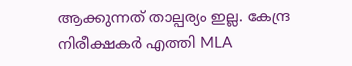ആക്കുന്നത് താല്പര്യം ഇല്ല. കേന്ദ്ര നിരീക്ഷകർ എത്തി MLA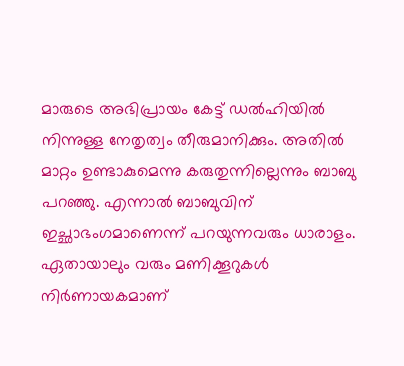മാരുടെ അഭിപ്രായം കേട്ട് ഡൽഹിയിൽ നിന്നുള്ള നേതൃത്വം തീരുമാനിക്കും. അതിൽ മാറ്റം ഉണ്ടാകുമെന്നു കരുതുന്നില്ലെന്നും ബാബു പറഞ്ഞു. എന്നാൽ ബാബുവിന് ഇച്ഛാഭംഗമാണെന്ന് പറയുന്നവരും ധാരാളം. ഏതായാലും വരും മണിക്കൂറുകൾ നിർണായകമാണ്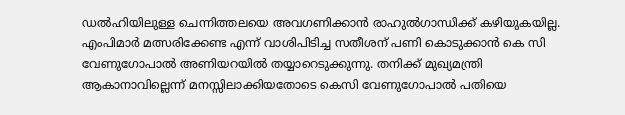ഡൽഹിയിലുള്ള ചെന്നിത്തലയെ അവഗണിക്കാൻ രാഹുൽഗാന്ധിക്ക് കഴിയുകയില്ല. എംപിമാർ മത്സരിക്കേണ്ട എന്ന് വാശിപിടിച്ച സതീശന് പണി കൊടുക്കാൻ കെ സി വേണുഗോപാൽ അണിയറയിൽ തയ്യാറെടുക്കുന്നു. തനിക്ക് മുഖ്യമന്ത്രി ആകാനാവില്ലെന്ന് മനസ്സിലാക്കിയതോടെ കെസി വേണുഗോപാൽ പതിയെ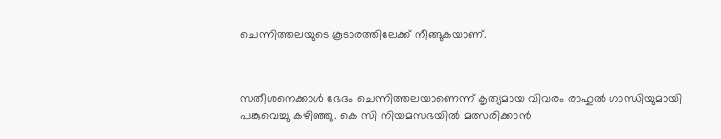ചെന്നിത്തലയുടെ കൂടാരത്തിലേക്ക് നീങ്ങുകയാണ്.



സതീശനെക്കാൾ ഭേദം ചെന്നിത്തലയാണെന്ന് കൃത്യമായ വിവരം രാഹുൽ ഗാന്ധിയുമായി പങ്കുവെച്ചു കഴിഞ്ഞു. കെ സി നിയമസഭയിൽ മത്സരിക്കാൻ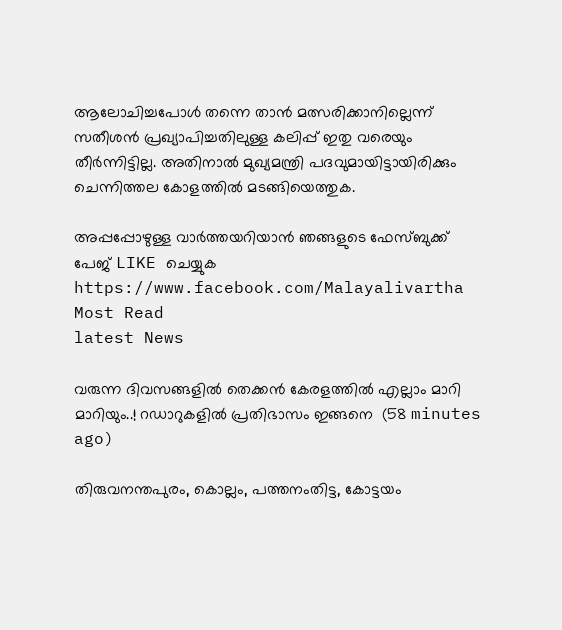ആലോചിച്ചപോൾ തന്നെ താൻ മത്സരിക്കാനില്ലെന്ന് സതീശൻ പ്രഖ്യാപിച്ചതിലുള്ള കലിപ്പ് ഇതു വരെയും തീർന്നിട്ടില്ല. അതിനാൽ മുഖ്യമന്ത്രി പദവുമായിട്ടായിരിക്കും ചെന്നിത്തല കോളത്തിൽ മടങ്ങിയെത്തുക.

അപ്പപ്പോഴുള്ള വാര്‍ത്തയറിയാന്‍ ഞങ്ങളുടെ ഫേസ്‌ബുക്ക്‌ പേജ് LIKE ചെയ്യുക
https://www.facebook.com/Malayalivartha
Most Read
latest News

വരുന്ന ദിവസങ്ങളിൽ തെക്കൻ കേരളത്തിൽ എല്ലാം മാറി മാറിയും..! റഡാറുകളിൽ പ്രതിഭാസം ഇങ്ങനെ  (58 minutes ago)

തിരുവനന്തപുരം, കൊല്ലം, പത്തനംതിട്ട, കോട്ടയം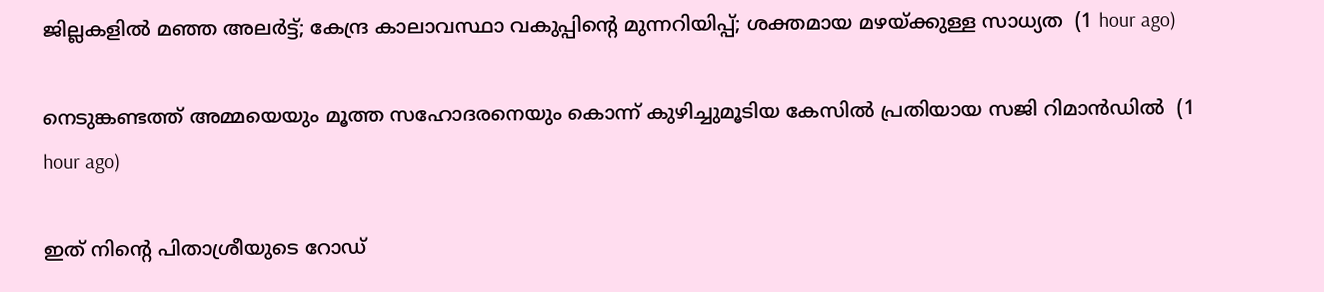ജില്ലകളിൽ മഞ്ഞ അലർട്ട്; കേന്ദ്ര കാലാവസ്ഥാ വകുപ്പിന്റെ മുന്നറിയിപ്പ്; ശക്തമായ മഴയ്ക്കുള്ള സാധ്യത  (1 hour ago)

നെടുങ്കണ്ടത്ത് അമ്മയെയും മൂത്ത സഹോദരനെയും കൊന്ന് കുഴിച്ചുമൂടിയ കേസിൽ പ്രതിയായ സജി റിമാൻഡിൽ  (1 hour ago)

ഇത് നിന്റെ പിതാശ്രീയുടെ റോഡ്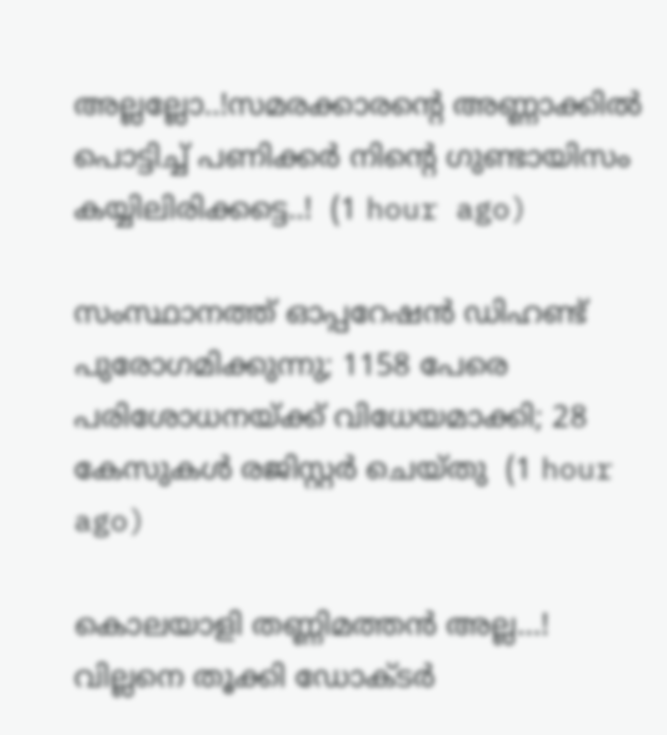അല്ലല്ലോ..!സമരക്കാരന്റെ അണ്ണാക്കിൽ പൊട്ടിച്ച് പണിക്കർ നിന്റെ ഗുണ്ടായിസം കയ്യിലിരിക്കട്ടെ..!  (1 hour ago)

സംസ്ഥാനത്ത് ഓപ്പറേഷന്‍ ഡിഹണ്ട് പുരോഗമിക്കുന്നു; 1158 പേരെ പരിശോധനയ്ക്ക് വിധേയമാക്കി; 28 കേസുകള്‍ രജിസ്റ്റര്‍ ചെയ്തു  (1 hour ago)

കൊലയാളി തണ്ണിമത്തൻ അല്ല...! വില്ലനെ തൂക്കി ഡോക്ടർ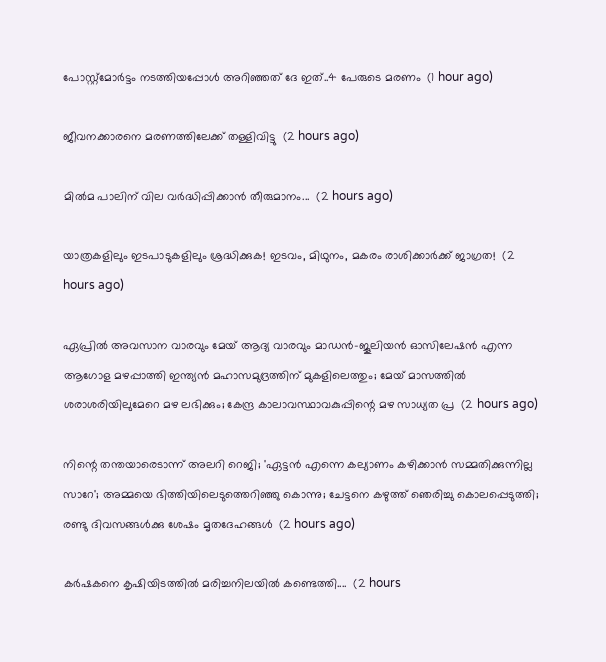പോസ്റ്റ്‌മോർട്ടം നടത്തിയപ്പോൾ അറിഞ്ഞത് ദേ ഇത്..4 പേരുടെ മരണം  (1 hour ago)

ജീവനക്കാരനെ മരണത്തിലേക്ക് തള്ളിവിട്ടു  (2 hours ago)

മിൽമ പാലിന് വില വർദ്ധിപ്പിക്കാൻ തീരുമാനം...  (2 hours ago)

യാത്രകളിലും ഇടപാടുകളിലും ശ്രദ്ധിക്കുക! ഇടവം, മിഥുനം, മകരം രാശിക്കാർക്ക് ജാഗ്രത!  (2 hours ago)

ഏപ്രിൽ അവസാന വാരവും മേയ് ആദ്യ വാരവും മാഡൻ-ജൂലിയൻ ഓസിലേഷൻ എന്ന ആഗോള മഴപ്പാത്തി ഇന്ത്യൻ മഹാസമുദ്രത്തിന് മുകളിലെത്തും; മേയ് മാസത്തിൽ ശരാശരിയിലുമേറെ മഴ ലഭിക്കും; കേന്ദ്ര കാലാവസ്ഥാവകുപ്പിന്റെ മഴ സാധ്യത പ്ര  (2 hours ago)

നിന്റെ തന്തയാരെടാന്ന് അലറി റെജി; 'ഏട്ടൻ എന്നെ കല്യാണം കഴിക്കാൻ സമ്മതിക്കുന്നില്ല സാറേ'; അമ്മയെ ഭിത്തിയിലെടുത്തെറിഞ്ഞു കൊന്നു; ചേട്ടനെ കഴുത്ത് ഞെരിച്ചു കൊലപ്പെടുത്തി; രണ്ടു ദിവസങ്ങൾക്കു ശേഷം മൃതദേഹങ്ങൾ  (2 hours ago)

കർഷകനെ കൃഷിയിടത്തിൽ മരിച്ചനിലയിൽ കണ്ടെത്തി....  (2 hours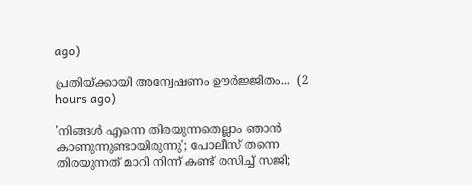ago)

പ്രതിയ്ക്കായി അന്വേഷണം ഊർജ്ജിതം...  (2 hours ago)

'നിങ്ങൾ എന്നെ തിരയുന്നതെല്ലാം ഞാൻ കാണുന്നുണ്ടായിരുന്നു'; പോലീസ് തന്നെ തിരയുന്നത് മാറി നിന്ന് കണ്ട് രസിച്ച് സജി;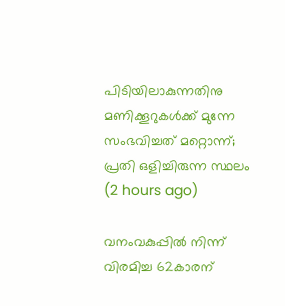പിടിയിലാകുന്നതിനു മണിക്കൂറുകൾക്ക് മുന്നേ സംഭവിച്ചത് മറ്റൊന്ന്; പ്രതി ഒളിച്ചിരുന്ന സ്ഥലം  (2 hours ago)

വനംവകുപ്പിൽ നിന്ന് വിരമിച്ച 62കാരന്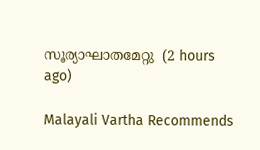സൂര്യാഘാതമേറ്റു  (2 hours ago)

Malayali Vartha Recommends